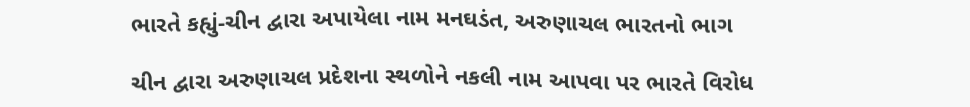ભારતે કહ્યું-ચીન દ્વારા અપાયેલા નામ મનઘડંત, અરુણાચલ ભારતનો ભાગ

ચીન દ્વારા અરુણાચલ પ્રદેશના સ્થળોને નકલી નામ આપવા પર ભારતે વિરોધ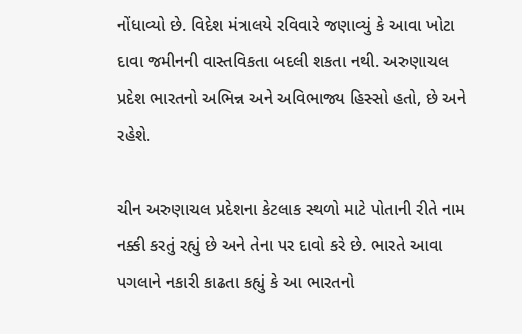નોંધાવ્યો છે. વિદેશ મંત્રાલયે રવિવારે જણાવ્યું કે આવા ખોટા દાવા જમીનની વાસ્તવિકતા બદલી શકતા નથી. અરુણાચલ પ્રદેશ ભારતનો અભિન્ન અને અવિભાજ્ય હિસ્સો હતો, છે અને રહેશે.

ચીન અરુણાચલ પ્રદેશના કેટલાક સ્થળો માટે પોતાની રીતે નામ નક્કી કરતું રહ્યું છે અને તેના પર દાવો કરે છે. ભારતે આવા પગલાને નકારી કાઢતા કહ્યું કે આ ભારતનો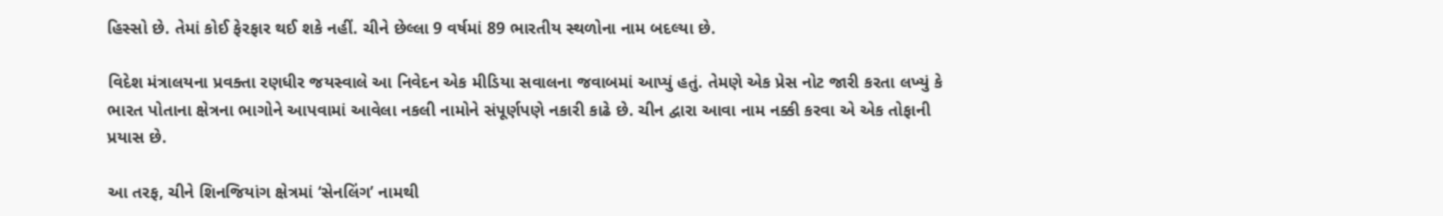હિસ્સો છે. તેમાં કોઈ ફેરફાર થઈ શકે નહીં. ચીને છેલ્લા 9 વર્ષમાં 89 ભારતીય સ્થળોના નામ બદલ્યા છે.

વિદેશ મંત્રાલયના પ્રવક્તા રણધીર જયસ્વાલે આ નિવેદન એક મીડિયા સવાલના જવાબમાં આપ્યું હતું. તેમણે એક પ્રેસ નોટ જારી કરતા લખ્યું કે ભારત પોતાના ક્ષેત્રના ભાગોને આપવામાં આવેલા નકલી નામોને સંપૂર્ણપણે નકારી કાઢે છે. ચીન દ્વારા આવા નામ નક્કી કરવા એ એક તોફાની પ્રયાસ છે.

આ તરફ, ચીને શિનજિયાંગ ક્ષેત્રમાં ‘સેનલિંગ’ નામથી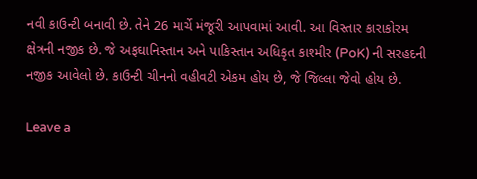નવી કાઉન્ટી બનાવી છે. તેને 26 માર્ચે મંજૂરી આપવામાં આવી. આ વિસ્તાર કારાકોરમ ક્ષેત્રની નજીક છે. જે અફઘાનિસ્તાન અને પાકિસ્તાન અધિકૃત કાશ્મીર (PoK) ની સરહદની નજીક આવેલો છે. કાઉન્ટી ચીનનો વહીવટી એકમ હોય છે, જે જિલ્લા જેવો હોય છે.

Leave a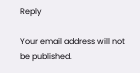Reply

Your email address will not be published.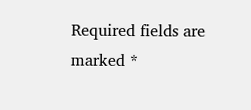Required fields are marked *